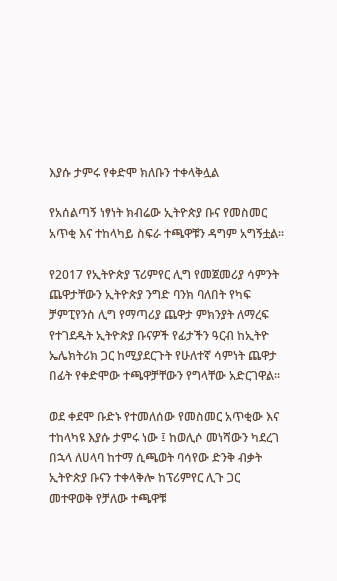እያሱ ታምሩ የቀድሞ ክለቡን ተቀላቅሏል

የአሰልጣኝ ነፃነት ክብሬው ኢትዮጵያ ቡና የመስመር አጥቂ እና ተከላካይ ስፍራ ተጫዋቹን ዳግም አግኝቷል።

የ2017 የኢትዮጵያ ፕሪምየር ሊግ የመጀመሪያ ሳምንት ጨዋታቸውን ኢትዮጵያ ንግድ ባንክ ባለበት የካፍ ቻምፒየንስ ሊግ የማጣሪያ ጨዋታ ምክንያት ለማረፍ የተገደዱት ኢትዮጵያ ቡናዎች የፊታችን ዓርብ ከኢትዮ ኤሌክትሪክ ጋር ከሚያደርጉት የሁለተኛ ሳምነት ጨዋታ በፊት የቀድሞው ተጫዋቻቸውን የግላቸው አድርገዋል።

ወደ ቀደሞ ቡድኑ የተመለሰው የመስመር አጥቂው እና ተከላካዩ እያሱ ታምሩ ነው ፤ ከወሊሶ መነሻውን ካደረገ በኋላ ለሀላባ ከተማ ሲጫወት ባሳየው ድንቅ ብቃት ኢትዮጵያ ቡናን ተቀላቅሎ ከፕሪምየር ሊጉ ጋር መተዋወቅ የቻለው ተጫዋቹ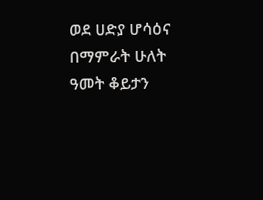ወደ ሀድያ ሆሳዕና በማምራት ሁለት ዓመት ቆይታን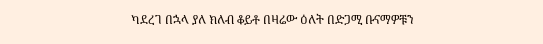ካደረገ በኋላ ያለ ክለብ ቆይቶ በዛሬው ዕለት በድጋሚ ቡናማዎቹን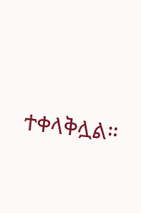ተቀላቅሏል።